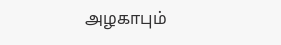அழகாபும்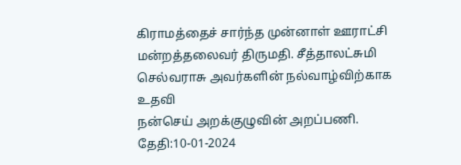கிராமத்தைச் சார்ந்த முன்னாள் ஊராட்சி மன்றத்தலைவர் திருமதி. சீத்தாலட்சுமி செல்வராசு அவர்களின் நல்வாழ்விற்காக உதவி
நன்செய் அறக்குழுவின் அறப்பணி. தேதி:10-01-2024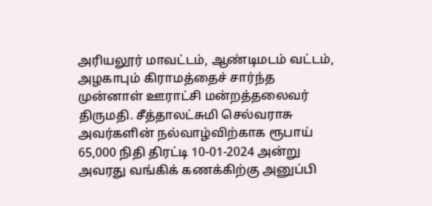அரியலூர் மாவட்டம், ஆண்டிமடம் வட்டம், அழகாபும் கிராமத்தைச் சார்ந்த முன்னாள் ஊராட்சி மன்றத்தலைவர் திருமதி. சீத்தாலட்சுமி செல்வராசு அவர்களின் நல்வாழ்விற்காக ரூபாய் 65,000 நிதி திரட்டி 10-01-2024 அன்று அவரது வங்கிக் கணக்கிற்கு அனுப்பி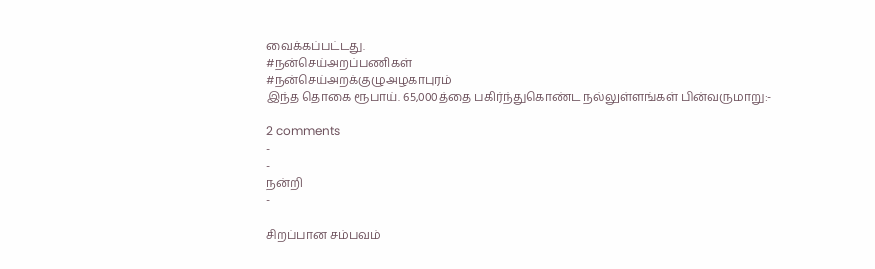வைக்கப்பட்டது.
#நன்செய்அறப்பணிகள்
#நன்செய்அறக்குழுஅழகாபுரம்
இந்த தொகை ரூபாய். 65,000த்தை பகிர்ந்துகொண்ட நல்லுள்ளங்கள் பின்வருமாறு:-

2 comments
-
-
நன்றி
-

சிறப்பான சம்பவம்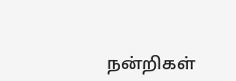நன்றிகள்